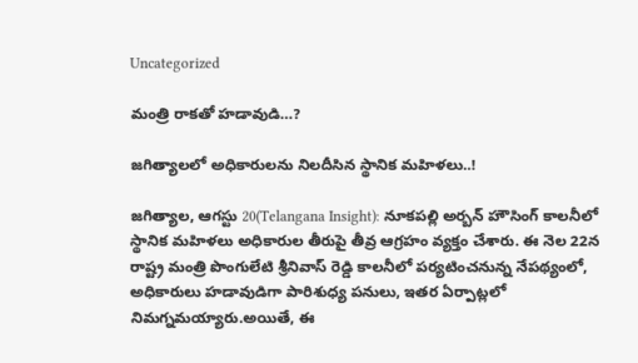Uncategorized

మంత్రి రాకతో హడావుడి…?

జగిత్యాలలో అధికారులను నిలదీసిన స్థానిక మహిళలు..!

జగిత్యాల, ఆగస్టు 20(Telangana Insight): నూకపల్లి అర్బన్ హౌసింగ్ కాలనీలో స్థానిక మహిళలు అధికారుల తీరుపై తీవ్ర ఆగ్రహం వ్యక్తం చేశారు. ఈ నెల 22న రాష్ట్ర మంత్రి పొంగులేటి శ్రీనివాస్ రెడ్డి కాలనీలో పర్యటించనున్న నేపథ్యంలో, అధికారులు హడావుడిగా పారిశుధ్య పనులు, ఇతర ఏర్పాట్లలో నిమగ్నమయ్యారు.అయితే, ఈ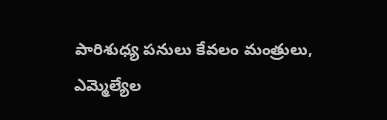పారిశుధ్య పనులు కేవలం మంత్రులు, ఎమ్మెల్యేల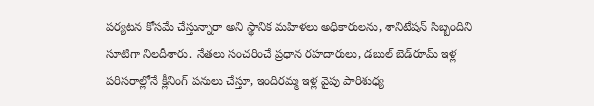పర్యటన కోసమే చేస్తున్నారా అని స్థానిక మహిళలు అధికారులను, శానిటేషన్ సిబ్బందిని సూటిగా నిలదీశారు. నేతలు సంచరించే ప్రధాన రహదారులు, డబుల్ బెడ్‌రూమ్ ఇళ్ల పరిసరాల్లోనే క్లీనింగ్ పనులు చేస్తూ, ఇందిరమ్మ ఇళ్ల వైపు పారిశుధ్య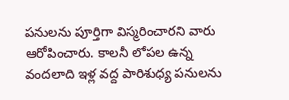పనులను పూర్తిగా విస్మరించారని వారు ఆరోపించారు. కాలనీ లోపల ఉన్న వందలాది ఇళ్ల వద్ద పారిశుధ్య పనులను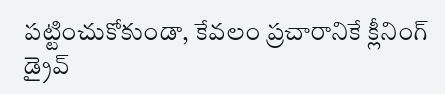పట్టించుకోకుండా, కేవలం ప్రచారానికే క్లీనింగ్ డ్రైవ్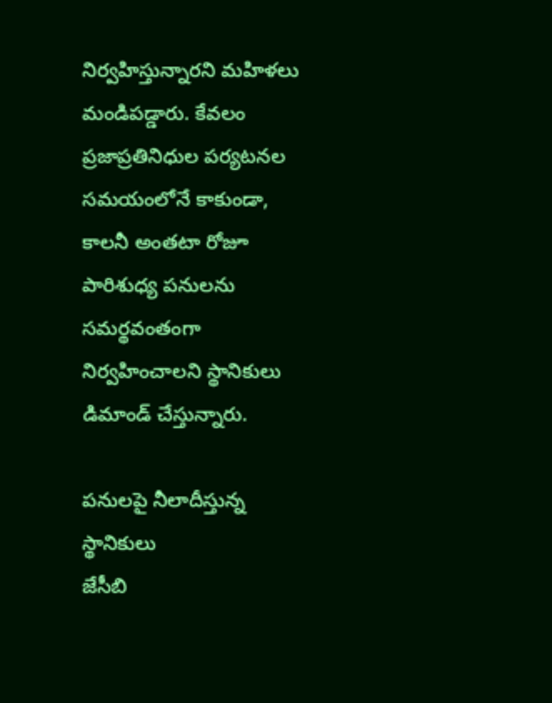నిర్వహిస్తున్నారని మహిళలు మండిపడ్డారు. కేవలం ప్రజాప్రతినిధుల పర్యటనల సమయంలోనే కాకుండా, కాలనీ అంతటా రోజూ పారిశుధ్య పనులను సమర్థవంతంగా నిర్వహించాలని స్థానికులు డిమాండ్ చేస్తున్నారు.

పనులపై నీలాదీస్తున్న స్థానికులు
జేసీబి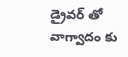డ్రైవర్ తో వాగ్వాదం కు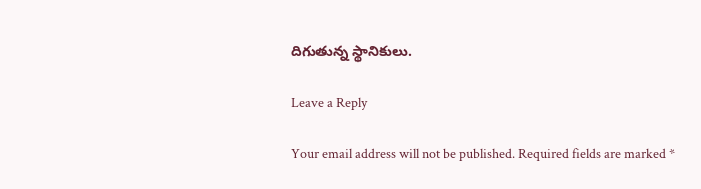దిగుతున్న స్థానికులు.

Leave a Reply

Your email address will not be published. Required fields are marked *